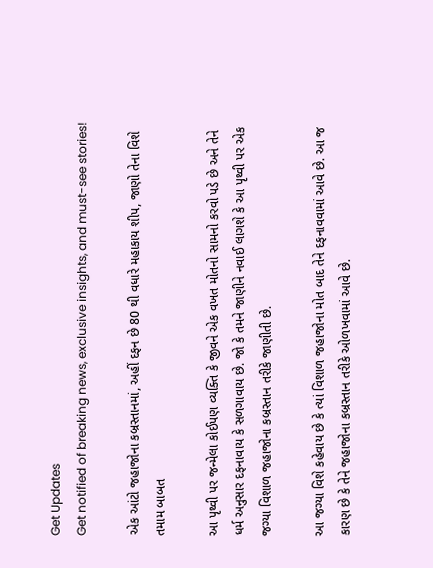Get Updates
Get notified of breaking news, exclusive insights, and must-see stories!

એક આંટો જહાજોના કબ્રસ્તાનમાં, અહીં દફન છે 80 થી વધારે મહાકાય શીપ, જાણો તેના વિશે તમામ બાબત

આ પૃથ્વી પર જન્મેલા કોઈપણ વ્યક્તિ કે જીવને એક વખત મોતનો સામનો કરવો પડે છે અને તેને ધર્મ અનુસાર દફનાવાય કે સળગાવાય છે. જો કે તમને જાણીને નવાઈ લાગશે કે આ પૃથ્વી પર એક જગ્યા વિશાળ જહાજોના કબ્રસ્તાન તરીકે જાણીતી છે.

આ જગ્યા વિશે કહેવાય છે કે ત્યાં વિશાળ જહાજોના મોત બાદ તેને દફનાવવામાં આવે છે. આ જ કારણ છે કે તેને જહાજોના કબ્રસ્તાન તરીકે ઓળખવામાં આવે છે.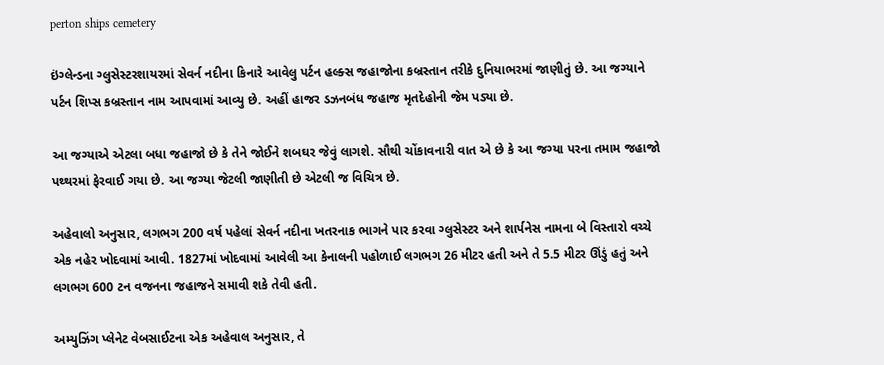perton ships cemetery

ઇંગ્લેન્ડના ગ્લુસેસ્ટરશાયરમાં સેવર્ન નદીના કિનારે આવેલુ પર્ટન હલ્ક્સ જહાજોના કબ્રસ્તાન તરીકે દુનિયાભરમાં જાણીતું છે. આ જગ્યાને પર્ટન શિપ્સ કબ્રસ્તાન નામ આપવામાં આવ્યુ છે. અહીં હાજર ડઝનબંધ જહાજ મૃતદેહોની જેમ પડ્યા છે.

આ જગ્યાએ એટલા બધા જહાજો છે કે તેને જોઈને શબઘર જેવું લાગશે. સૌથી ચોંકાવનારી વાત એ છે કે આ જગ્યા પરના તમામ જહાજો પથ્થરમાં ફેરવાઈ ગયા છે. આ જગ્યા જેટલી જાણીતી છે એટલી જ વિચિત્ર છે.

અહેવાલો અનુસાર, લગભગ 200 વર્ષ પહેલાં સેવર્ન નદીના ખતરનાક ભાગને પાર કરવા ગ્લુસેસ્ટર અને શાર્પનેસ નામના બે વિસ્તારો વચ્ચે એક નહેર ખોદવામાં આવી. 1827માં ખોદવામાં આવેલી આ કેનાલની પહોળાઈ લગભગ 26 મીટર હતી અને તે 5.5 મીટર ઊંડું હતું અને લગભગ 600 ટન વજનના જહાજને સમાવી શકે તેવી હતી.

અમ્યુઝિંગ પ્લેનેટ વેબસાઈટના એક અહેવાલ અનુસાર, તે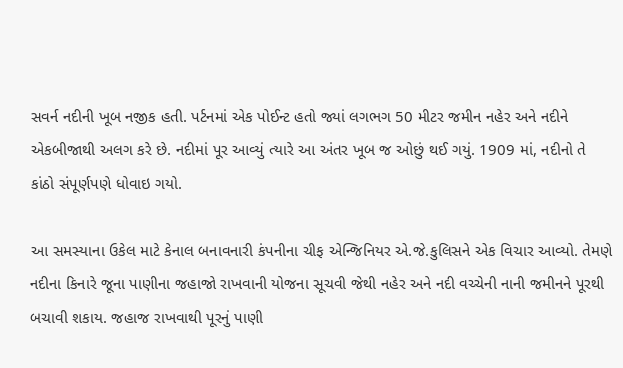સવર્ન નદીની ખૂબ નજીક હતી. પર્ટનમાં એક પોઈન્ટ હતો જ્યાં લગભગ 50 મીટર જમીન નહેર અને નદીને એકબીજાથી અલગ કરે છે. નદીમાં પૂર આવ્યું ત્યારે આ અંતર ખૂબ જ ઓછું થઈ ગયું. 1909 માં, નદીનો તે કાંઠો સંપૂર્ણપણે ધોવાઇ ગયો.

આ સમસ્યાના ઉકેલ માટે કેનાલ બનાવનારી કંપનીના ચીફ એન્જિનિયર એ.જે.કુલિસને એક વિચાર આવ્યો. તેમણે નદીના કિનારે જૂના પાણીના જહાજો રાખવાની યોજના સૂચવી જેથી નહેર અને નદી વચ્ચેની નાની જમીનને પૂરથી બચાવી શકાય. જહાજ રાખવાથી પૂરનું પાણી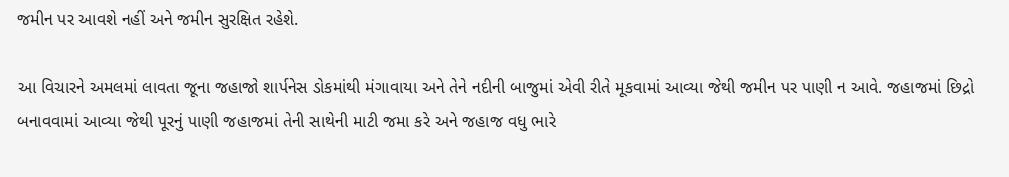જમીન પર આવશે નહીં અને જમીન સુરક્ષિત રહેશે.

આ વિચારને અમલમાં લાવતા જૂના જહાજો શાર્પનેસ ડોકમાંથી મંગાવાયા અને તેને નદીની બાજુમાં એવી રીતે મૂકવામાં આવ્યા જેથી જમીન પર પાણી ન આવે. જહાજમાં છિદ્રો બનાવવામાં આવ્યા જેથી પૂરનું પાણી જહાજમાં તેની સાથેની માટી જમા કરે અને જહાજ વધુ ભારે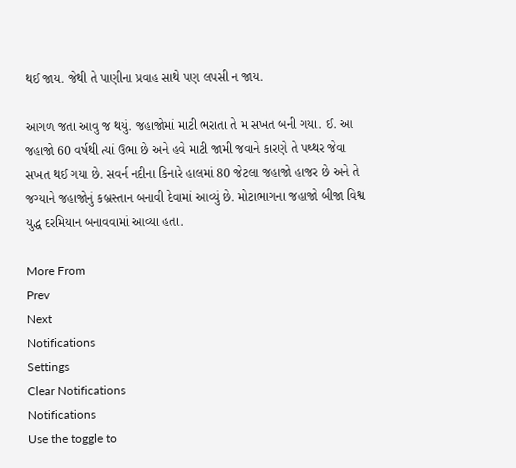થઈ જાય. જેથી તે પાણીના પ્રવાહ સાથે પણ લપસી ન જાય.

આગળ જતા આવુ જ થયું. જહાજોમાં માટી ભરાતા તે મ સખત બની ગયા. ઈ. આ જહાજો 60 વર્ષથી ત્યાં ઉભા છે અને હવે માટી જામી જવાને કારણે તે પથ્થર જેવા સખત થઈ ગયા છે. સવર્ન નદીના કિનારે હાલમાં 80 જેટલા જહાજો હાજર છે અને તે જગ્યાને જહાજોનું કબ્રસ્તાન બનાવી દેવામાં આવ્યું છે. મોટાભાગના જહાજો બીજા વિશ્વ યુદ્ધ દરમિયાન બનાવવામાં આવ્યા હતા.

More From
Prev
Next
Notifications
Settings
Clear Notifications
Notifications
Use the toggle to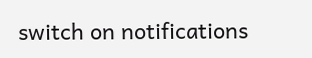switch on notifications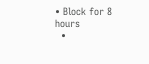• Block for 8 hours
  •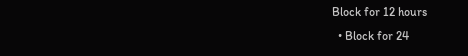Block for 12 hours
  • Block for 24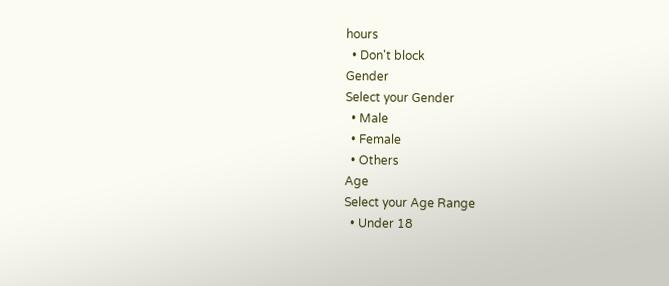hours
  • Don't block
Gender
Select your Gender
  • Male
  • Female
  • Others
Age
Select your Age Range
  • Under 18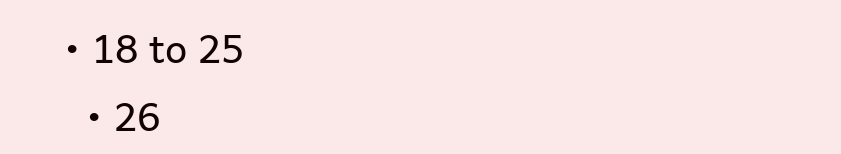• 18 to 25
  • 26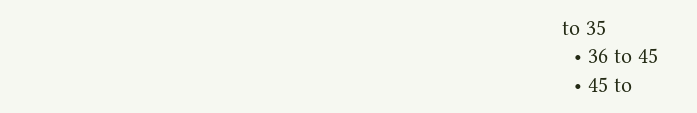to 35
  • 36 to 45
  • 45 to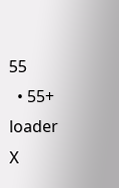55
  • 55+
loader
X